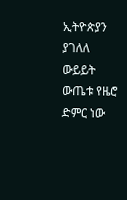ኢትዮጵያን ያገለለ ውይይት ውጤቱ የዜሮ ድምር ነው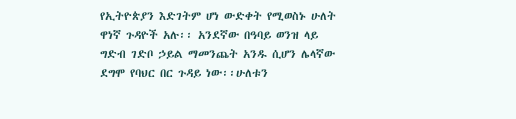የኢትዮጵያን እድገትም ሆነ ውድቀት የሚወስኑ ሁለት ዋነኛ ጉዳዮች አሉ፡፡ አንደኛው በዓባይ ወንዝ ላይ ግድብ ገድቦ ኃይል ማመንጨት አንዱ ሲሆን ሌላኛው ደግሞ የባህር በር ጉዳይ ነው፡፡ሁለቱን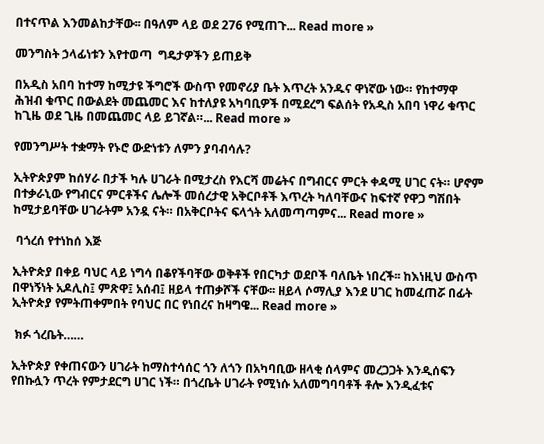በተናጥል እንመልከታቸው፡፡ በዓለም ላይ ወደ 276 የሚጠጉ... Read more »

መንግስት ኃላፊነቱን እየተወጣ  ግዴታዎችን ይጠይቅ

በአዲስ አበባ ከተማ ከሚታዩ ችግሮች ውስጥ የመኖሪያ ቤት እጥረት አንዱና ዋነኛው ነው። የከተማዋ ሕዝብ ቁጥር በውልደት መጨመር እና ከተለያዩ አካባቢዎች በሚደረግ ፍልሰት የአዲስ አበባ ነዋሪ ቁጥር ከጊዜ ወደ ጊዜ በመጨመር ላይ ይገኛል።... Read more »

የመንግሥት ተቋማት የኑሮ ውድነቱን ለምን ያባብሳሉ?

ኢትዮጵያም ከሰሃራ በታች ካሉ ሀገራት በሚታረስ የእርሻ መሬትና በግብርና ምርት ቀዳሚ ሀገር ናት። ሆኖም በተቃራኒው የግብርና ምርቶችና ሌሎች መሰረታዊ አቅርቦቶች እጥረት ካለባቸውና ከፍተኛ የዋጋ ግሽበት ከሚታይባቸው ሀገራትም አንዷ ናት። በአቅርቦትና ፍላጎት አለመጣጣምና... Read more »

 ባጎረሰ የተነከሰ እጅ

ኢትዮጵያ በቀይ ባህር ላይ ነግሳ በቆየችባቸው ወቅቶች የበርካታ ወደቦች ባለቤት ነበረች፡፡ ከእነዚህ ውስጥ በዋነኝነት አዶሊስ፤ ምጽዋ፤ አሰብ፤ ዘይላ ተጠቃሾች ናቸው፡፡ ዘይላ ሶማሊያ እንደ ሀገር ከመፈጠሯ በፊት ኢትዮጵያ የምትጠቀምበት የባህር በር የነበረና ከዛግዌ... Read more »

 ክፉ ጎረቤት……

ኢትዮጵያ የቀጠናውን ሀገራት ከማስተሳሰር ጎን ለጎን በአካባቢው ዘላቂ ሰላምና መረጋጋት እንዲሰፍን የበኩሏን ጥረት የምታደርግ ሀገር ነች። በጎረቤት ሀገራት የሚነሱ አለመግባባቶች ቶሎ እንዲፈቱና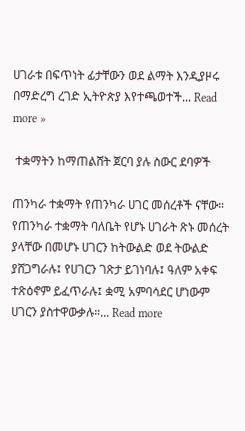ሀገራቱ በፍጥነት ፊታቸውን ወደ ልማት እንዲያዞሩ በማድረግ ረገድ ኢትዮጵያ እየተጫወተች... Read more »

 ተቋማትን ከማጠልሸት ጀርባ ያሉ ስውር ደባዎች

ጠንካራ ተቋማት የጠንካራ ሀገር መሰረቶች ናቸው። የጠንካራ ተቋማት ባለቤት የሆኑ ሀገራት ጽኑ መሰረት ያላቸው በመሆኑ ሀገርን ከትውልድ ወደ ትውልድ ያሸጋግራሉ፤ የሀገርን ገጽታ ይገነባሉ፤ ዓለም አቀፍ ተጽዕኖም ይፈጥራሉ፤ ቋሚ አምባሳደር ሆነውም ሀገርን ያስተዋውቃሉ።... Read more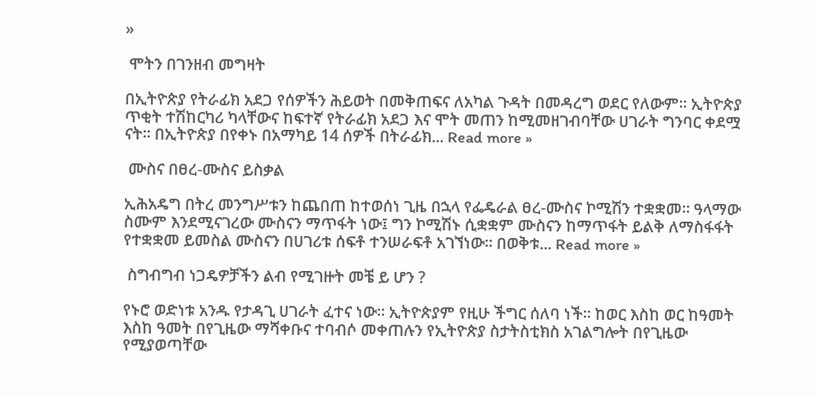»

 ሞትን በገንዘብ መግዛት

በኢትዮጵያ የትራፊክ አደጋ የሰዎችን ሕይወት በመቅጠፍና ለአካል ጉዳት በመዳረግ ወደር የለውም። ኢትዮጵያ ጥቂት ተሽከርካሪ ካላቸውና ከፍተኛ የትራፊክ አደጋ እና ሞት መጠን ከሚመዘገብባቸው ሀገራት ግንባር ቀደሟ ናት። በኢትዮጵያ በየቀኑ በአማካይ 14 ሰዎች በትራፊክ... Read more »

 ሙስና በፀረ-ሙስና ይስቃል

ኢሕአዴግ በትረ መንግሥቱን ከጨበጠ ከተወሰነ ጊዜ በኋላ የፌዴራል ፀረ-ሙስና ኮሚሽን ተቋቋመ። ዓላማው ስሙም እንደሚናገረው ሙስናን ማጥፋት ነው፤ ግን ኮሚሽኑ ሲቋቋም ሙስናን ከማጥፋት ይልቅ ለማስፋፋት የተቋቋመ ይመስል ሙስናን በሀገሪቱ ሰፍቶ ተንሠራፍቶ አገኘነው። በወቅቱ... Read more »

 ስግብግብ ነጋዴዎቻችን ልብ የሚገዙት መቼ ይ ሆን ?

የኑሮ ወድነቱ አንዱ የታዳጊ ሀገራት ፈተና ነው። ኢትዮጵያም የዚሁ ችግር ሰለባ ነች። ከወር እስከ ወር ከዓመት እስከ ዓመት በየጊዜው ማሻቀቡና ተባብሶ መቀጠሉን የኢትዮጵያ ስታትስቲክስ አገልግሎት በየጊዜው የሚያወጣቸው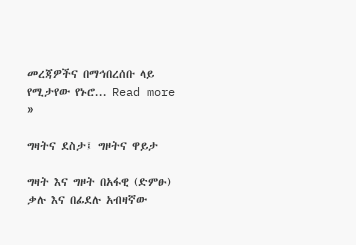መረጃዎችና በማኅበረሰቡ ላይ የሚታየው የኑሮ... Read more »

ግዛትና ደስታ፤ ግዞትና ዋይታ

ግዛት እና ግዞት በአፋዊ (ድምፁ) ቃሉ እና በፊደሉ አብዛኛው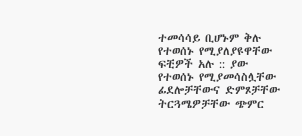ተመሳሳይ ቢሆኑም ቅሉ የተወሰኑ የሚያለያዩዋቸው ፍቺዎች አሉ :: ያው የተወሰኑ የሚያመሳስሏቸው ፊደሎቻቸውና ድምጾቻቸው ትርጓሜዎቻቸው ጭምር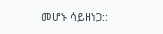መሆኑ ሳይዘነጋ::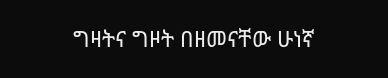ግዛትና ግዞት በዘመናቸው ሁነኛ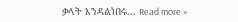ቃላት እንዳልነበሩ... Read more »